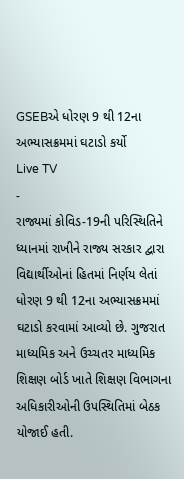GSEBએ ધોરણ 9 થી 12ના અભ્યાસક્રમમાં ઘટાડો કર્યો
Live TV
-
રાજ્યમાં કોવિડ-19ની પરિસ્થિતિને ધ્યાનમાં રાખીને રાજ્ય સરકાર દ્વારા વિદ્યાર્થીઓનાં હિતમાં નિર્ણય લેતાં ધોરણ 9 થી 12ના અભ્યાસક્રમમાં ઘટાડો કરવામાં આવ્યો છે. ગુજરાત માધ્યમિક અને ઉચ્ચતર માધ્યમિક શિક્ષણ બોર્ડ ખાતે શિક્ષણ વિભાગના અધિકારીઓની ઉપસ્થિતિમાં બેઠક યોજાઈ હતી.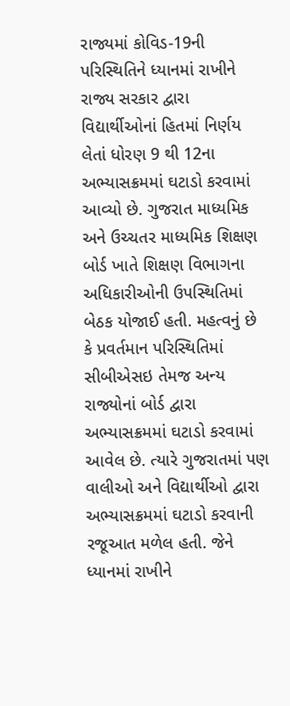રાજ્યમાં કોવિડ-19ની પરિસ્થિતિને ધ્યાનમાં રાખીને રાજ્ય સરકાર દ્વારા વિદ્યાર્થીઓનાં હિતમાં નિર્ણય લેતાં ધોરણ 9 થી 12ના અભ્યાસક્રમમાં ઘટાડો કરવામાં આવ્યો છે. ગુજરાત માધ્યમિક અને ઉચ્ચતર માધ્યમિક શિક્ષણ બોર્ડ ખાતે શિક્ષણ વિભાગના અધિકારીઓની ઉપસ્થિતિમાં બેઠક યોજાઈ હતી. મહત્વનું છે કે પ્રવર્તમાન પરિસ્થિતિમાં સીબીએસઇ તેમજ અન્ય રાજ્યોનાં બોર્ડ દ્વારા અભ્યાસક્રમમાં ઘટાડો કરવામાં આવેલ છે. ત્યારે ગુજરાતમાં પણ વાલીઓ અને વિદ્યાર્થીઓ દ્વારા અભ્યાસક્રમમાં ઘટાડો કરવાની રજૂઆત મળેલ હતી. જેને ધ્યાનમાં રાખીને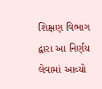શિક્ષણ વિભાગ દ્વારા આ નિર્ણય લેવામાં આવ્યો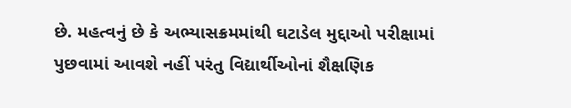છે. મહત્વનું છે કે અભ્યાસક્રમમાંથી ઘટાડેલ મુદ્દાઓ પરીક્ષામાં પુછવામાં આવશે નહીં પરંતુ વિદ્યાર્થીઓનાં શૈક્ષણિક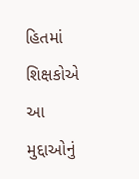હિતમાં શિક્ષકોએ આ મુદ્દાઓનું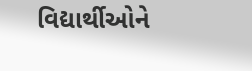વિદ્યાર્થીઓને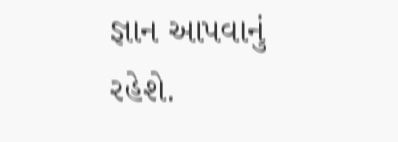જ્ઞાન આપવાનું રહેશે.